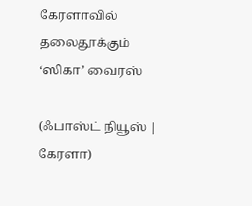கேரளாவில் தலைதூக்கும் ‘ஸிகா’ வைரஸ்

(ஃபாஸ்ட் நியூஸ் |  கேரளா)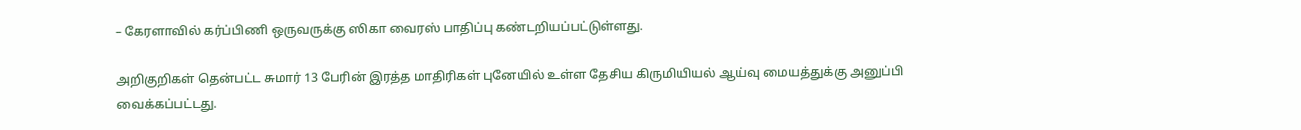– கேரளாவில் கர்ப்பிணி ஒருவருக்கு ஸிகா வைரஸ் பாதிப்பு கண்டறியப்பட்டுள்ளது.

அறிகுறிகள் தென்பட்ட சுமார் 13 பேரின் இரத்த மாதிரிகள் புனேயில் உள்ள தேசிய கிருமியியல் ஆய்வு மையத்துக்கு அனுப்பி வைக்கப்பட்டது.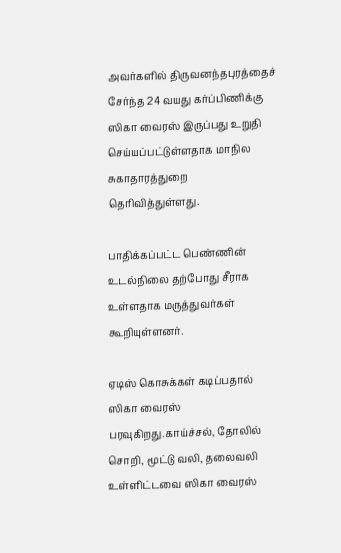அவர்களில் திருவனந்தபுரத்தைச் சேர்ந்த 24 வயது கர்ப்பிணிக்கு ஸிகா வைரஸ் இருப்பது உறுதி செய்யப்பட்டுள்ளதாக மாநில சுகாதாரத்துறை தெரிவித்துள்ளது.

பாதிக்கப்பட்ட பெண்ணின் உடல்நிலை தற்போது சீராக உள்ளதாக மருத்துவர்கள் கூறியுள்ளனர்.

ஏடிஸ் கொசுக்கள் கடிப்பதால் ஸிகா வைரஸ் பரவுகிறது.காய்ச்சல், தோலில் சொறி, மூட்டு வலி, தலைவலி உள்ளிட்டவை ஸிகா வைரஸ்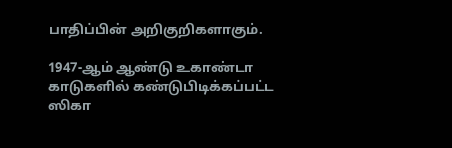பாதிப்பின் அறிகுறிகளாகும்.

1947-ஆம் ஆண்டு உகாண்டா காடுகளில் கண்டுபிடிக்கப்பட்ட ஸிகா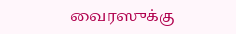வைரஸுக்கு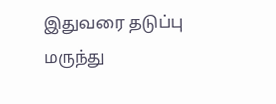இதுவரை தடுப்பு மருந்து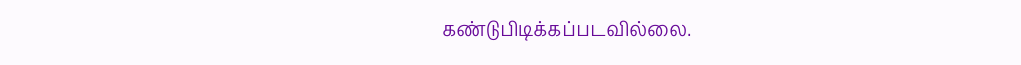கண்டுபிடிக்கப்படவில்லை.